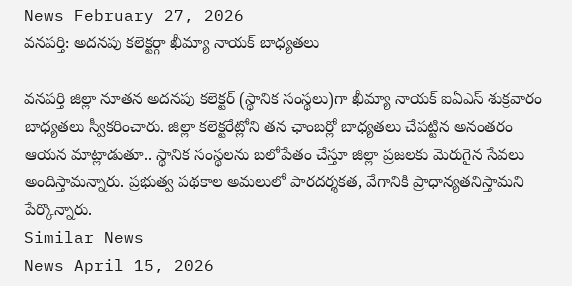News February 27, 2026
వనపర్తి: అదనపు కలెక్టర్గా ఖీమ్యా నాయక్ బాధ్యతలు

వనపర్తి జిల్లా నూతన అదనపు కలెక్టర్ (స్థానిక సంస్థలు)గా ఖీమ్యా నాయక్ ఐఏఎస్ శుక్రవారం బాధ్యతలు స్వీకరించారు. జిల్లా కలెక్టరేట్లోని తన ఛాంబర్లో బాధ్యతలు చేపట్టిన అనంతరం ఆయన మాట్లాడుతూ.. స్థానిక సంస్థలను బలోపేతం చేస్తూ జిల్లా ప్రజలకు మెరుగైన సేవలు అందిస్తామన్నారు. ప్రభుత్వ పథకాల అమలులో పారదర్శకత, వేగానికి ప్రాధాన్యతనిస్తామని పేర్కొన్నారు.
Similar News
News April 15, 2026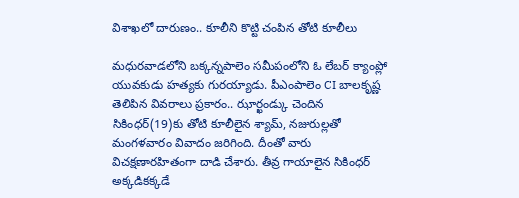విశాఖలో దారుణం.. కూలీని కొట్టి చంపిన తోటి కూలీలు

మధురవాడలోని బక్కన్నపాలెం సమీపంలోని ఓ లేబర్ క్యాంప్లో యువకుడు హత్యకు గురయ్యాడు. పీఎంపాలెం CI బాలకృష్ణ తెలిపిన వివరాలు ప్రకారం.. ఝార్ఖండ్కు చెందిన సికింధర్(19)కు తోటి కూలీలైన శ్యామ్, నజురుల్లతో మంగళవారం వివాదం జరిగింది. దీంతో వారు విచక్షణారహితంగా దాడి చేశారు. తీవ్ర గాయాలైన సికింధర్ అక్కడికక్కడే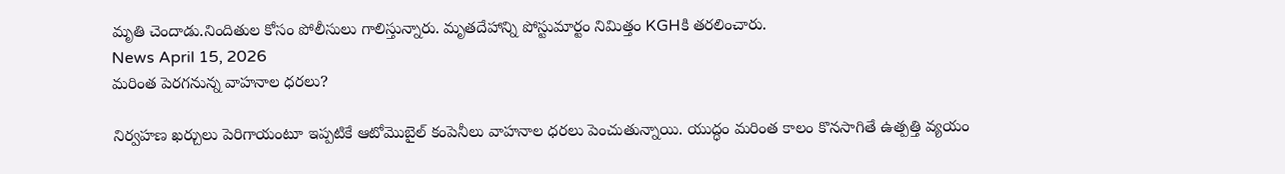మృతి చెందాడు.నిందితుల కోసం పోలీసులు గాలిస్తున్నారు. మృతదేహాన్ని పోస్టుమార్టం నిమిత్తం KGHకి తరలించారు.
News April 15, 2026
మరింత పెరగనున్న వాహనాల ధరలు?

నిర్వహణ ఖర్చులు పెరిగాయంటూ ఇప్పటికే ఆటోమొబైల్ కంపెనీలు వాహనాల ధరలు పెంచుతున్నాయి. యుద్ధం మరింత కాలం కొనసాగితే ఉత్పత్తి వ్యయం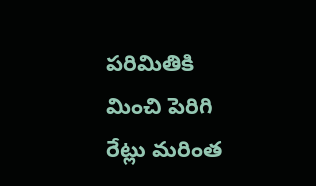పరిమితికి మించి పెరిగి రేట్లు మరింత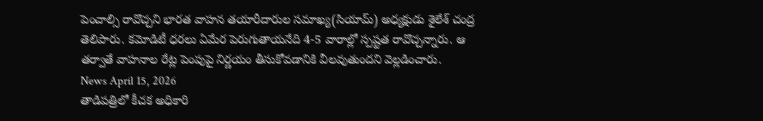పెంచాల్సి రావొచ్చని భారత వాహన తయారీదారుల సమాఖ్య(సియామ్) అధ్యక్షుడు శైలేశ్ చంద్ర తెలిపారు. కమోడిటీ ధరలు ఏమేర పెరుగుతాయనేది 4-5 వారాల్లో స్పష్టత రావొచ్చన్నారు. ఆ తర్వాతే వాహనాల రేట్ల పెంపుపై నిర్ణయం తీసుకోవడానికి వీలవుతుందని వెల్లడించారు.
News April 15, 2026
తాడిపత్రిలో కీచక అధికారి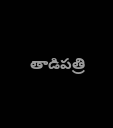తాడిపత్రి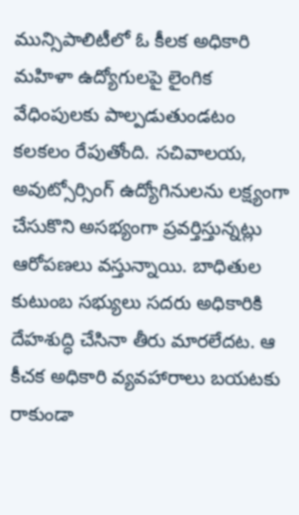మున్సిపాలిటీలో ఓ కీలక అధికారి మహిళా ఉద్యోగులపై లైంగిక వేధింపులకు పాల్పడుతుండటం కలకలం రేపుతోంది. సచివాలయ, అవుట్సోర్సింగ్ ఉద్యోగినులను లక్ష్యంగా చేసుకొని అసభ్యంగా ప్రవర్తిస్తున్నట్లు ఆరోపణలు వస్తున్నాయి. బాధితుల కుటుంబ సభ్యులు సదరు అధికారికి దేహశుద్ధి చేసినా తీరు మారలేదట. ఆ కీచక అధికారి వ్యవహారాలు బయటకు రాకుండా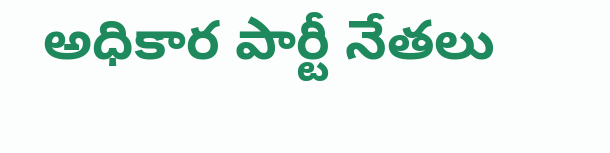అధికార పార్టీ నేతలు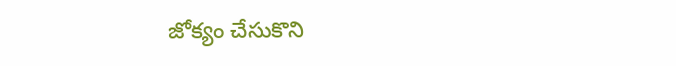జోక్యం చేసుకొని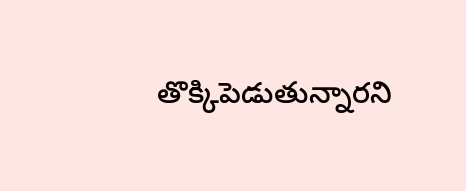తొక్కిపెడుతున్నారని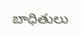బాధితులు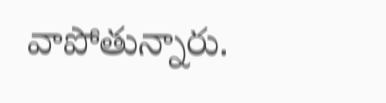వాపోతున్నారు.